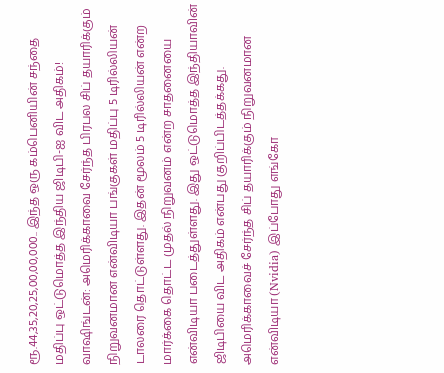ரூ.44,35,20,25,00,00,000.. இந்த ஒரு கம்பெனியின் சந்தை மதிப்பு ஒட்டுமொத்த இந்திய ஜிடிபி-ஐ விட அதிகம்!
வாஷிங்டன்: அமெரிக்காவை சேர்ந்த பிரபல சிப் தயாரிக்கும் நிறுவனமான என்விடியா பங்குகள் மதிப்பு 5 டிரில்லியன் டாலரை தொட்டுள்ளது. இதன் மூலம் 5 டிரில்லியன் என்ற மார்க்கை தொட்ட முதல் நிறுவனம் என்ற சாதனையை என்விடியா படைத்துள்ளது. இது ஒட்டுமொத்த இந்தியாவின் ஜிடிபியை விட அதிகம் என்பது குறிப்பிடத்தக்கது.
அமெரிக்காவைச் சேர்ந்த சிப் தயாரிக்கும் நிறுவனமான என்விடியா (Nvidia) இப்போது எங்கோ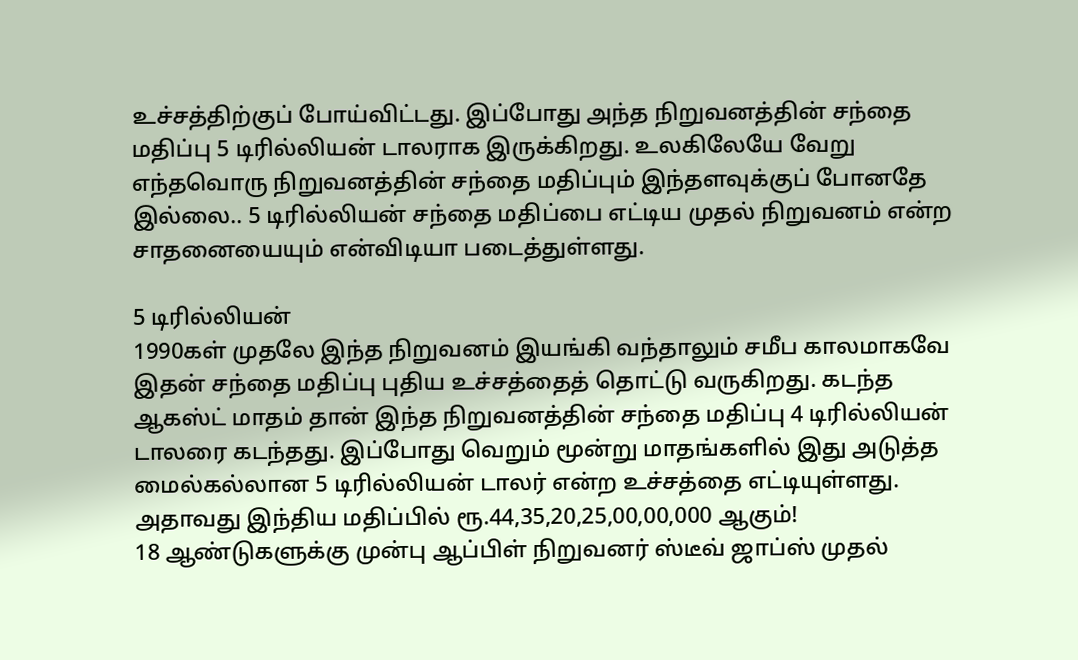உச்சத்திற்குப் போய்விட்டது. இப்போது அந்த நிறுவனத்தின் சந்தை மதிப்பு 5 டிரில்லியன் டாலராக இருக்கிறது. உலகிலேயே வேறு எந்தவொரு நிறுவனத்தின் சந்தை மதிப்பும் இந்தளவுக்குப் போனதே இல்லை.. 5 டிரில்லியன் சந்தை மதிப்பை எட்டிய முதல் நிறுவனம் என்ற சாதனையையும் என்விடியா படைத்துள்ளது.

5 டிரில்லியன்
1990கள் முதலே இந்த நிறுவனம் இயங்கி வந்தாலும் சமீப காலமாகவே இதன் சந்தை மதிப்பு புதிய உச்சத்தைத் தொட்டு வருகிறது. கடந்த ஆகஸ்ட் மாதம் தான் இந்த நிறுவனத்தின் சந்தை மதிப்பு 4 டிரில்லியன் டாலரை கடந்தது. இப்போது வெறும் மூன்று மாதங்களில் இது அடுத்த மைல்கல்லான 5 டிரில்லியன் டாலர் என்ற உச்சத்தை எட்டியுள்ளது. அதாவது இந்திய மதிப்பில் ரூ.44,35,20,25,00,00,000 ஆகும்!
18 ஆண்டுகளுக்கு முன்பு ஆப்பிள் நிறுவனர் ஸ்டீவ் ஜாப்ஸ் முதல்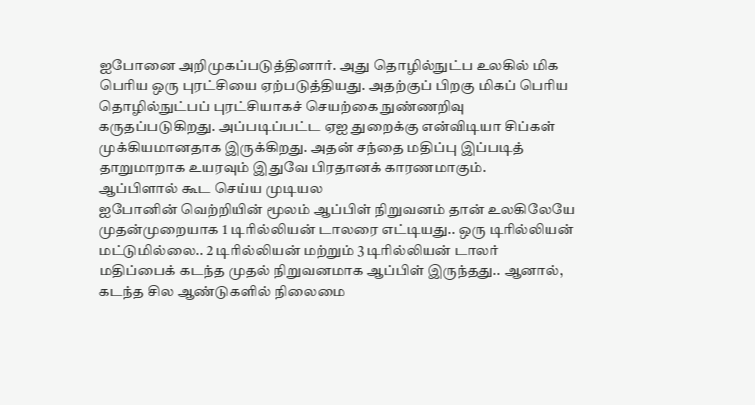ஐபோனை அறிமுகப்படுத்தினார். அது தொழில்நுட்ப உலகில் மிக பெரிய ஒரு புரட்சியை ஏற்படுத்தியது. அதற்குப் பிறகு மிகப் பெரிய தொழில்நுட்பப் புரட்சியாகச் செயற்கை நுண்ணறிவு கருதப்படுகிறது. அப்படிப்பட்ட ஏஐ துறைக்கு என்விடியா சிப்கள் முக்கியமானதாக இருக்கிறது. அதன் சந்தை மதிப்பு இப்படித் தாறுமாறாக உயரவும் இதுவே பிரதானக் காரணமாகும்.
ஆப்பிளால் கூட செய்ய முடியல
ஐபோனின் வெற்றியின் மூலம் ஆப்பிள் நிறுவனம் தான் உலகிலேயே முதன்முறையாக 1 டிரில்லியன் டாலரை எட்டியது.. ஒரு டிரில்லியன் மட்டுமில்லை.. 2 டிரில்லியன் மற்றும் 3 டிரில்லியன் டாலர் மதிப்பைக் கடந்த முதல் நிறுவனமாக ஆப்பிள் இருந்தது.. ஆனால், கடந்த சில ஆண்டுகளில் நிலைமை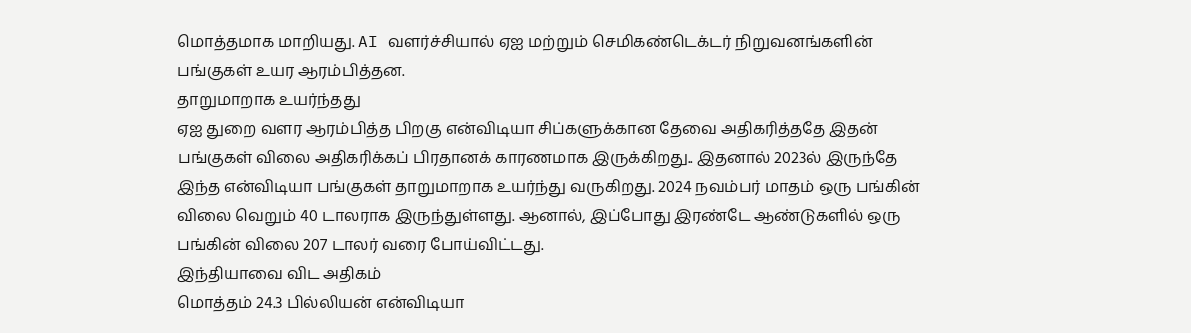மொத்தமாக மாறியது. AI வளர்ச்சியால் ஏஐ மற்றும் செமிகண்டெக்டர் நிறுவனங்களின் பங்குகள் உயர ஆரம்பித்தன.
தாறுமாறாக உயர்ந்தது
ஏஐ துறை வளர ஆரம்பித்த பிறகு என்விடியா சிப்களுக்கான தேவை அதிகரித்ததே இதன் பங்குகள் விலை அதிகரிக்கப் பிரதானக் காரணமாக இருக்கிறது.. இதனால் 2023ல் இருந்தே இந்த என்விடியா பங்குகள் தாறுமாறாக உயர்ந்து வருகிறது. 2024 நவம்பர் மாதம் ஒரு பங்கின் விலை வெறும் 40 டாலராக இருந்துள்ளது. ஆனால், இப்போது இரண்டே ஆண்டுகளில் ஒரு பங்கின் விலை 207 டாலர் வரை போய்விட்டது.
இந்தியாவை விட அதிகம்
மொத்தம் 24.3 பில்லியன் என்விடியா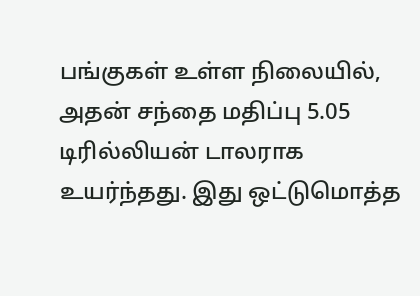பங்குகள் உள்ள நிலையில், அதன் சந்தை மதிப்பு 5.05 டிரில்லியன் டாலராக உயர்ந்தது. இது ஒட்டுமொத்த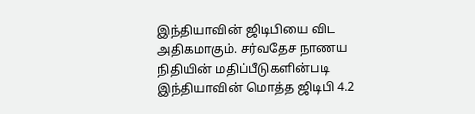இந்தியாவின் ஜிடிபியை விட அதிகமாகும். சர்வதேச நாணய நிதியின் மதிப்பீடுகளின்படி இந்தியாவின் மொத்த ஜிடிபி 4.2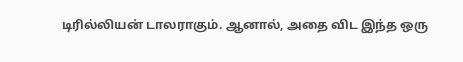டிரில்லியன் டாலராகும். ஆனால், அதை விட இந்த ஒரு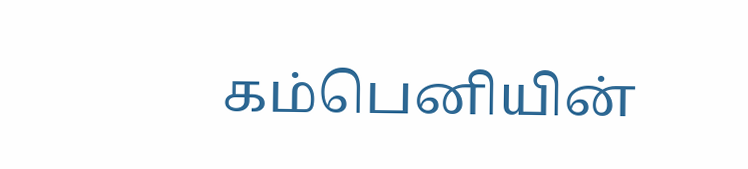கம்பெனியின்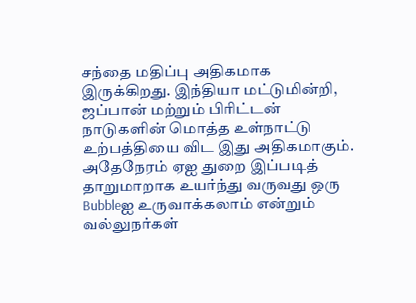சந்தை மதிப்பு அதிகமாக இருக்கிறது. இந்தியா மட்டுமின்றி, ஜப்பான் மற்றும் பிரிட்டன் நாடுகளின் மொத்த உள்நாட்டு உற்பத்தியை விட இது அதிகமாகும்.
அதேநேரம் ஏஐ துறை இப்படித் தாறுமாறாக உயர்ந்து வருவது ஒரு Bubbleஐ உருவாக்கலாம் என்றும் வல்லுநர்கள்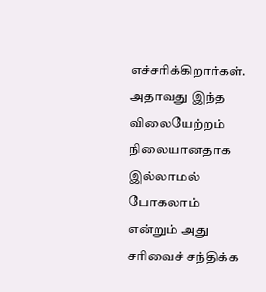எச்சரிக்கிறார்கள். அதாவது இந்த விலையேற்றம் நிலையானதாக இல்லாமல் போகலாம் என்றும் அது சரிவைச் சந்திக்க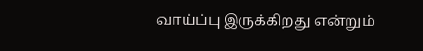வாய்ப்பு இருக்கிறது என்றும்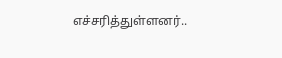எச்சரித்துள்ளனர்..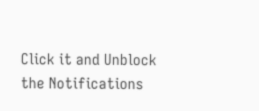Click it and Unblock the Notifications